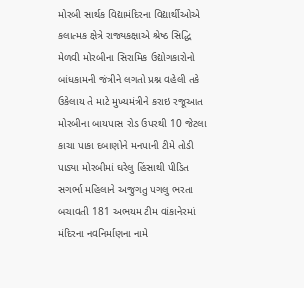મોરબી સાર્થક વિદ્યામંદિરના વિદ્યાર્થીઓએ કલાત્મક ક્ષેત્રે રાજ્યકક્ષાએ શ્રેષ્ઠ સિદ્ધિ મેળવી મોરબીના સિરામિક ઉદ્યોગકારોનો બાંધકામની જંત્રીને લગતો પ્રશ્ન વહેલી તકે ઉકેલાય તે માટે મુખ્યમંત્રીને કરાઇ રજૂઆત મોરબીના બાયપાસ રોડ ઉપરથી 10 જેટલા કાચા પાકા દબાણોને મનપાની ટીમે તોડી પાડ્યા મોરબીમાં ઘરેલુ હિંસાથી પીડિત સગર્ભા મહિલાને અજુગતુ પગલુ ભરતા બચાવતી 181 અભયમ ટીમ વાંકાનેરમાં મંદિરના નવનિર્માણના નામે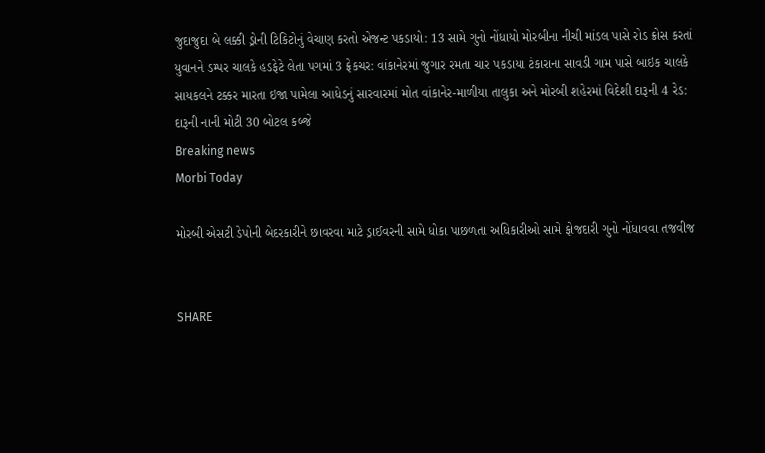જુદાજુદા બે લક્કી ડ્રોની ટિકિટોનું વેચાણ કરતો એજન્ટ પકડાયો: 13 સામે ગુનો નોંધાયો મોરબીના નીચી માંડલ પાસે રોડ ક્રોસ કરતાં યુવાનને ડમ્પર ચાલકે હડફેટે લેતા પગમાં 3 ફ્રેકચર: વાંકાનેરમાં જુગાર રમતા ચાર પકડાયા ટંકારાના સાવડી ગામ પાસે બાઇક ચાલકે સાયકલને ટક્કર મારતા ઇજા પામેલા આધેડનું સારવારમાં મોત વાંકાનેર-માળીયા તાલુકા અને મોરબી શહેરમાં વિદેશી દારૂની 4 રેડ: દારૂની નાની મોટી 30 બોટલ કબ્જે
Breaking news
Morbi Today

મોરબી એસટી ડેપોની બેદરકારીને છાવરવા માટે ડ્રાઈવરની સામે ધોકા પાછળતા અધિકારીઓ સામે ફોજદારી ગુનો નોંધાવવા તજવીજ


SHARE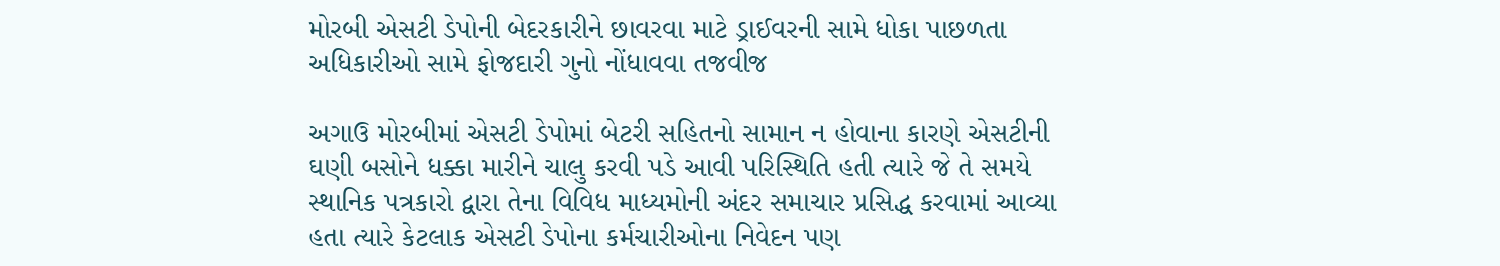મોરબી એસટી ડેપોની બેદરકારીને છાવરવા માટે ડ્રાઈવરની સામે ધોકા પાછળતા અધિકારીઓ સામે ફોજદારી ગુનો નોંધાવવા તજવીજ

અગાઉ મોરબીમાં એસટી ડેપોમાં બેટરી સહિતનો સામાન ન હોવાના કારણે એસટીની ઘણી બસોને ધક્કા મારીને ચાલુ કરવી પડે આવી પરિસ્થિતિ હતી ત્યારે જે તે સમયે સ્થાનિક પત્રકારો દ્વારા તેના વિવિધ માધ્યમોની અંદર સમાચાર પ્રસિદ્ધ કરવામાં આવ્યા હતા ત્યારે કેટલાક એસટી ડેપોના કર્મચારીઓના નિવેદન પણ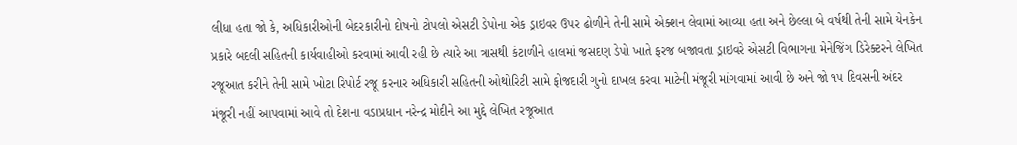લીધા હતા જો કે, અધિકારીઓની બેદરકારીનો દોષનો ટોપલો એસટી ડેપોના એક ડ્રાઇવર ઉપર ઢોળીને તેની સામે એક્શન લેવામાં આવ્યા હતા અને છેલ્લા બે વર્ષથી તેની સામે યેનકેન પ્રકારે બદલી સહિતની કાર્યવાહીઓ કરવામાં આવી રહી છે ત્યારે આ ત્રાસથી કંટાળીને હાલમાં જસદણ ડેપો ખાતે ફરજ બજાવતા ડ્રાઇવરે એસટી વિભાગના મેનેજિંગ ડિરેક્ટરને લેખિત રજૂઆત કરીને તેની સામે ખોટા રિપોર્ટ રજૂ કરનાર અધિકારી સહિતની ઓથોરિટી સામે ફોજદારી ગુનો દાખલ કરવા માટેની મંજૂરી માંગવામાં આવી છે અને જો ૧૫ દિવસની અંદર મંજૂરી નહીં આપવામાં આવે તો દેશના વડાપ્રધાન નરેન્દ્ર મોદીને આ મુદ્દે લેખિત રજૂઆત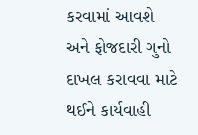કરવામાં આવશે અને ફોજદારી ગુનો દાખલ કરાવવા માટે થઈને કાર્યવાહી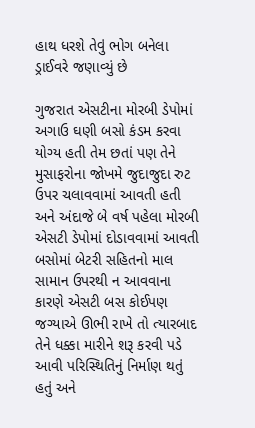હાથ ધરશે તેવું ભોગ બનેલા ડ્રાઈવરે જણાવ્યું છે

ગુજરાત એસટીના મોરબી ડેપોમાં અગાઉ ઘણી બસો કંડમ કરવા યોગ્ય હતી તેમ છતાં પણ તેને મુસાફરોના જોખમે જુદાજુદા રુટ ઉપર ચલાવવામાં આવતી હતી અને અંદાજે બે વર્ષ પહેલા મોરબી એસટી ડેપોમાં દોડાવવામાં આવતી બસોમાં બેટરી સહિતનો માલ સામાન ઉપરથી ન આવવાના કારણે એસટી બસ કોઈપણ જગ્યાએ ઊભી રાખે તો ત્યારબાદ તેને ધક્કા મારીને શરૂ કરવી પડે આવી પરિસ્થિતિનું નિર્માણ થતું હતું અને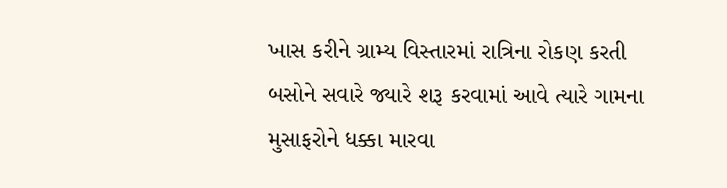ખાસ કરીને ગ્રામ્ય વિસ્તારમાં રાત્રિના રોકણ કરતી બસોને સવારે જ્યારે શરૂ કરવામાં આવે ત્યારે ગામના મુસાફરોને ધક્કા મારવા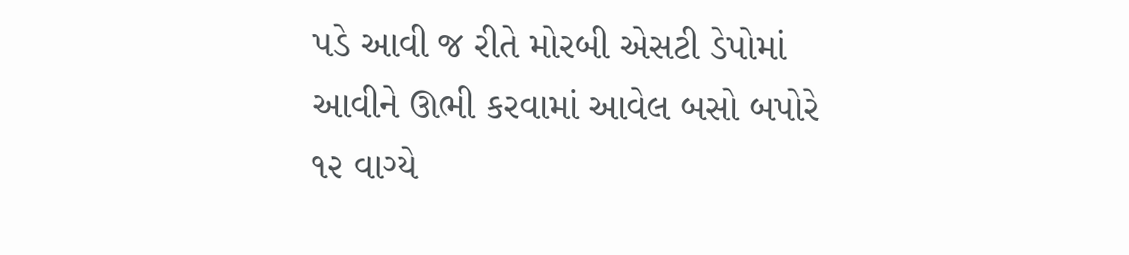પડે આવી જ રીતે મોરબી એસટી ડેપોમાં આવીને ઊભી કરવામાં આવેલ બસો બપોરે ૧૨ વાગ્યે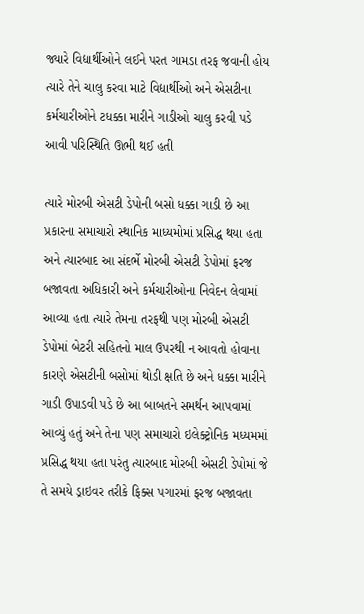જ્યારે વિદ્યાર્થીઓને લઈને પરત ગામડા તરફ જવાની હોય ત્યારે તેને ચાલુ કરવા માટે વિદ્યાર્થીઓ અને એસટીના કર્મચારીઓને ટધક્કા મારીને ગાડીઓ ચાલુ કરવી પડે આવી પરિસ્થિતિ ઊભી થઈ હતી

ત્યારે મોરબી એસટી ડેપોની બસો ધક્કા ગાડી છે આ પ્રકારના સમાચારો સ્થાનિક માધ્યમોમાં પ્રસિદ્ધ થયા હતા અને ત્યારબાદ આ સંદર્ભે મોરબી એસટી ડેપોમાં ફરજ બજાવતા અધિકારી અને કર્મચારીઓના નિવેદન લેવામાં આવ્યા હતા ત્યારે તેમના તરફથી પણ મોરબી એસટી ડેપોમાં બેટરી સહિતનો માલ ઉપરથી ન આવતો હોવાના કારણે એસટીની બસોમાં થોડી ક્ષતિ છે અને ધક્કા મારીને ગાડી ઉપાડવી પડે છે આ બાબતને સમર્થન આપવામાં આવ્યું હતું અને તેના પણ સમાચારો ઇલેક્ટ્રોનિક મધ્યમમાં પ્રસિદ્ધ થયા હતા પરંતુ ત્યારબાદ મોરબી એસટી ડેપોમાં જે તે સમયે ડ્રાઇવર તરીકે ફિક્સ પગારમાં ફરજ બજાવતા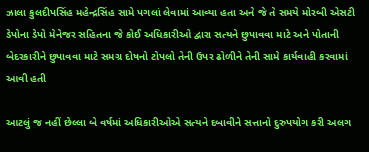ઝાલા કુલદીપસિંહ મહેન્દ્રસિંહ સામે પગલાં લેવામાં આવ્યા હતા અને જે તે સમયે મોરબી એસટી ડેપોના ડેપો મેનેજર સહિતના જે કોઈ અધિકારીઓ દ્વારા સત્યને છુપાવવા માટે અને પોતાની બેદરકારીને છુપાવવા માટે સમગ્ર દોષનો ટોપલો તેની ઉપર ઢોળીને તેની સામે કાર્યવાહી કરવામાં આવી હતી

આટલું જ નહીં છેલ્લા બે વર્ષમાં અધિકારીઓએ સત્યને દબાવીને સત્તાનો દુરુપયોગ કરી અલગ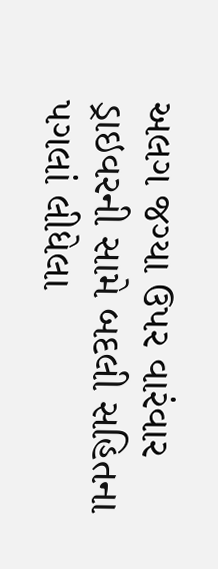અલગ જગ્યા ઉપર વારંવાર ડ્રાઇવરની સામે બદલી સહિતના પગલાં લીધેલા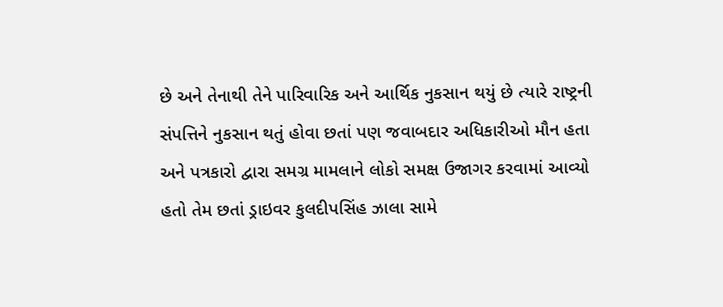છે અને તેનાથી તેને પારિવારિક અને આર્થિક નુકસાન થયું છે ત્યારે રાષ્ટ્રની સંપત્તિને નુકસાન થતું હોવા છતાં પણ જવાબદાર અધિકારીઓ મૌન હતા અને પત્રકારો દ્વારા સમગ્ર મામલાને લોકો સમક્ષ ઉજાગર કરવામાં આવ્યો હતો તેમ છતાં ડ્રાઇવર કુલદીપસિંહ ઝાલા સામે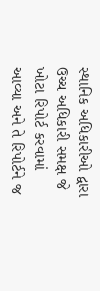સ્થાનિક અધિકારીઓ દ્વારા ઉચ્ચ અધિકારી સમક્ષ જે ખોટા રિપોર્ટ કરવામાં આવ્યા અને તે રિપોર્ટને જ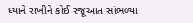ધ્યાને રાખીને કોઈ રજૂઆત સાંભળ્યા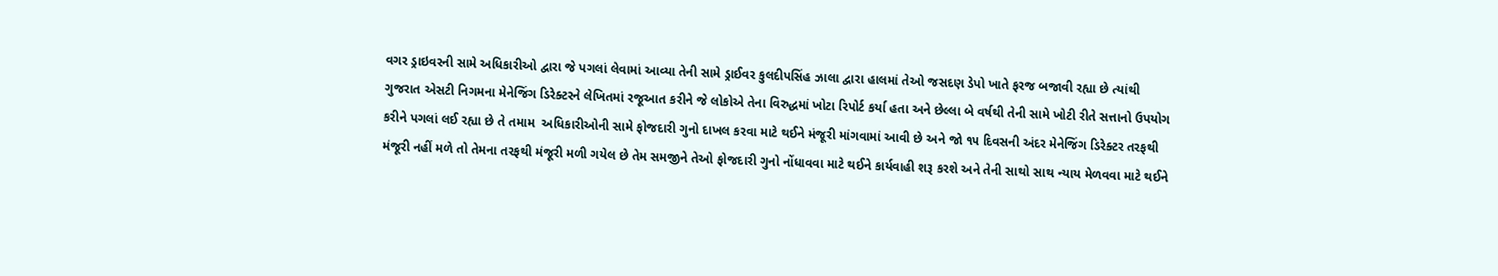વગર ડ્રાઇવરની સામે અધિકારીઓ દ્વારા જે પગલાં લેવામાં આવ્યા તેની સામે ડ્રાઈવર કુલદીપસિંહ ઝાલા દ્વારા હાલમાં તેઓ જસદણ ડેપો ખાતે ફરજ બજાવી રહ્યા છે ત્યાંથી ગુજરાત એસટી નિગમના મેનેજિંગ ડિરેક્ટરને લેખિતમાં રજૂઆત કરીને જે લોકોએ તેના વિરુદ્ધમાં ખોટા રિપોર્ટ કર્યા હતા અને છેલ્લા બે વર્ષથી તેની સામે ખોટી રીતે સત્તાનો ઉપયોગ કરીને પગલાં લઈ રહ્યા છે તે તમામ  અધિકારીઓની સામે ફોજદારી ગુનો દાખલ કરવા માટે થઈને મંજૂરી માંગવામાં આવી છે અને જો ૧૫ દિવસની અંદર મેનેજિંગ ડિરેક્ટર તરફથી મંજૂરી નહીં મળે તો તેમના તરફથી મંજૂરી મળી ગયેલ છે તેમ સમજીને તેઓ ફોજદારી ગુનો નોંધાવવા માટે થઈને કાર્યવાહી શરૂ કરશે અને તેની સાથો સાથ ન્યાય મેળવવા માટે થઈને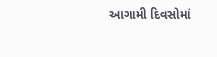આગામી દિવસોમાં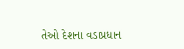તેઓ દેશના વડાપ્રધાન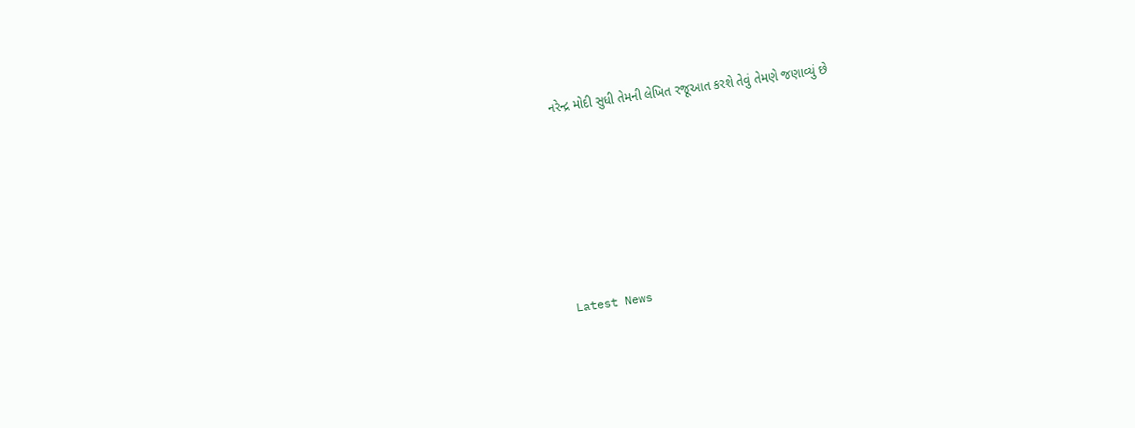નરેન્દ્ર મોદી સુધી તેમની લેખિત રજૂઆત કરશે તેવું તેમણે જણાવ્યું છે






Latest News